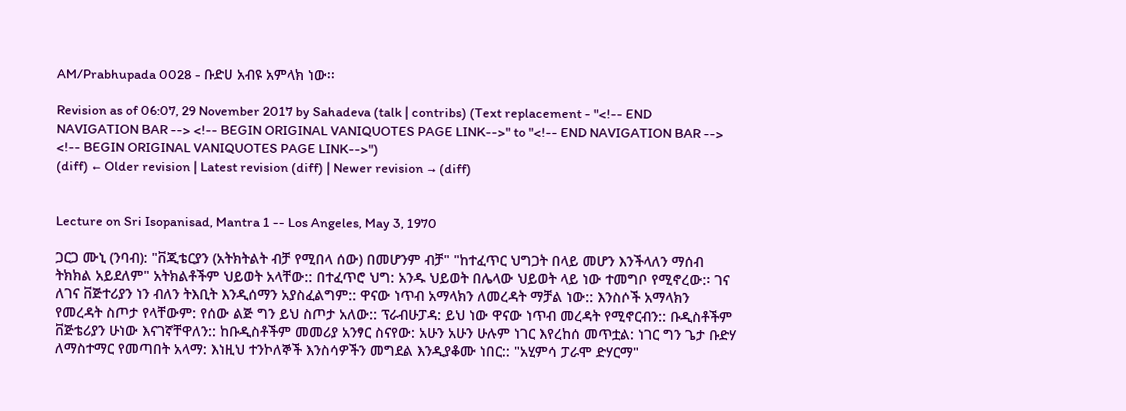AM/Prabhupada 0028 - ቡድሀ አብዩ አምላክ ነው፡፡

Revision as of 06:07, 29 November 2017 by Sahadeva (talk | contribs) (Text replacement - "<!-- END NAVIGATION BAR --> <!-- BEGIN ORIGINAL VANIQUOTES PAGE LINK-->" to "<!-- END NAVIGATION BAR --> <!-- BEGIN ORIGINAL VANIQUOTES PAGE LINK-->")
(diff) ← Older revision | Latest revision (diff) | Newer revision → (diff)


Lecture on Sri Isopanisad, Mantra 1 -- Los Angeles, May 3, 1970

ጋርጋ ሙኒ (ንባብ): "ቨጂቴርያን (አትክትልት ብቻ የሚበላ ሰው) በመሆንም ብቻ" "ከተፈጥር ህግጋት በላይ መሆን እንችላለን ማሰብ ትክክል አይደለም" አትክልቶችም ህይወት አላቸው:: በተፈጥሮ ህግ: አንዱ ህይወት በሌላው ህይወት ላይ ነው ተመግቦ የሚኖረው:፡ ገና ለገና ቨጅተሪያን ነን ብለን ትእቢት እንዲሰማን አያስፈልግም:: ዋናው ነጥብ አማላክን ለመረዳት ማቻል ነው:: እንስሶች አማላክን የመረዳት ስጦታ የላቸውም: የሰው ልጅ ግን ይህ ስጦታ አለው:: ፕራብሁፓዳ: ይህ ነው ዋናው ነጥብ መረዳት የሚኖርብን:: ቡዲስቶችም ቨጅቴሪያን ሁነው እናገኛቸዋለን:: ከቡዲስቶችም መመሪያ አንፃር ስናየው: አሁን አሁን ሁሉም ነገር እየረከሰ መጥቷል: ነገር ግን ጌታ ቡድሃ ለማስተማር የመጣበት አላማ: እነዚህ ተንኮለኞች እንስሳዎችን መግደል እንዲያቆሙ ነበር:: "አሂምሳ ፓራሞ ድሃርማ"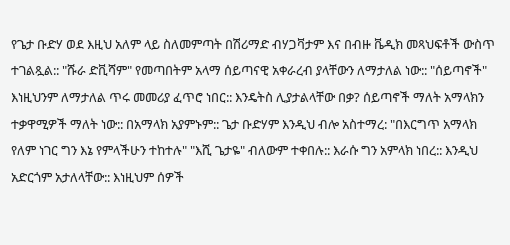የጌታ ቡድሃ ወደ እዚህ አለም ላይ ስለመምጣት በሽሪማድ ብሃጋቫታም እና በብዙ ቬዲክ መጻህፍቶች ውስጥ ተገልጿል:: "ሹራ ድቪሻም" የመጣበትም አላማ ሰይጣናዊ አቀራረብ ያላቸውን ለማታለል ነው:: "ሰይጣኖች" እነዚህንም ለማታለል ጥሩ መመሪያ ፈጥሮ ነበር:: እንዴትስ ሊያታልላቸው በቃ? ሰይጣኖች ማለት አማላክን ተቃዋሚዎች ማለት ነው:: በአማላክ አያምኑም:: ጌታ ቡድሃም እንዲህ ብሎ አስተማረ: "በእርግጥ አማላክ የለም ነገር ግን እኔ የምላችሁን ተከተሉ" "እሺ ጌታዬ" ብለውም ተቀበሉ:: እራሱ ግን አምላክ ነበረ:: እንዲህ አድርጎም አታለላቸው:: እነዚህም ሰዎች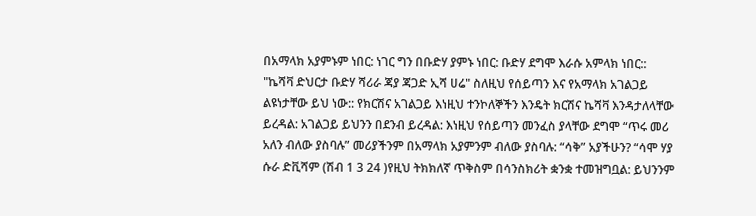በአማላክ አያምኑም ነበር: ነገር ግን በቡድሃ ያምኑ ነበር: ቡድሃ ደግሞ እራሱ አምላክ ነበር:: "ኬሻቫ ድህርታ ቡድሃ ሻሪራ ጃያ ጃጋድ ኢሻ ሀሬ" ስለዚህ የሰይጣን እና የአማላክ አገልጋይ ልዩነታቸው ይህ ነው:: የክርሽና አገልጋይ እነዚህ ተንኮለኞችን እንዴት ክርሽና ኬሻቫ እንዳታለላቸው ይረዳል: አገልጋይ ይህንን በደንብ ይረዳል: እነዚህ የሰይጣን መንፈስ ያላቸው ደግሞ “ጥሩ መሪ አለን ብለው ያስባሉ” መሪያችንም በአማላክ አያምንም ብለው ያስባሉ: “ሳቅ” አያችሁን? “ሳሞ ሃያ ሱራ ድቪሻም (ሽብ 1 3 24 )የዚህ ትክክለኛ ጥቅስም በሳንስክሪት ቋንቋ ተመዝግቧል: ይህንንም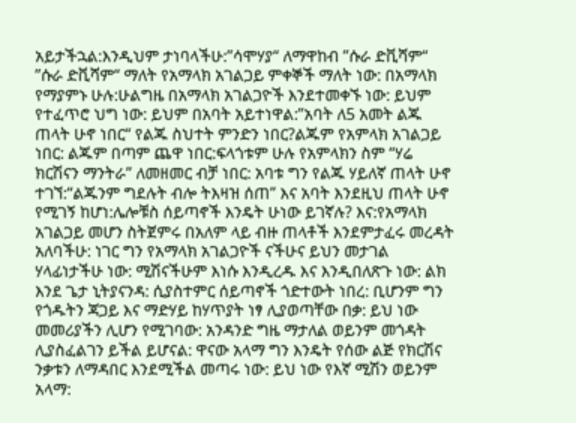አይታችኋል:እንዲህም ታነባላችሁ:”ሳሞሃያ“ ለማዋከብ ”ሱራ ድቪሻም“ ”ሱራ ድቪሻም“ ማለት የአማላክ አገልጋይ ምቀኞች ማለት ነው: በአማላክ የማያምኑ ሁሉ:ሁልግዜ በአማላክ አገልጋዮች እንደተመቀኙ ነው: ይህም የተፈጥሮ ህግ ነው: ይህም በአባት አይተነዋል:”አባት ለ5 አመት ልጁ ጠላት ሁኖ ነበር“ የልጁ ስህተት ምንድን ነበር?ልጁም የአምላክ አገልጋይ ነበር: ልጁም በጣም ጨዋ ነበር:ፍላጎቱም ሁሉ የአምላክን ስም “ሃሬ ክርሽናን ማንትራ” ለመዘመር ብቻ ነበር: አባቱ ግን የልጁ ሃይለኛ ጠላት ሁኖ ተገኘ:“ልጁንም ግደሉት ብሎ ትእዛዝ ሰጠ” እና አባት እንደዚህ ጠላት ሁኖ የሚገኝ ከሆነ:ሌሎቹስ ሰይጣኖች እንዴት ሁነው ይገኛሉ? እና:የአማላክ አገልጋይ መሆን ስትጀምሩ በአለም ላይ ብዙ ጠላቶች እንደምታፈሩ መረዳት አለባችሁ: ነገር ግን የአማላክ አገልጋዮች ናችሁና ይህን መታገል ሃላፊነታችሁ ነው: ሚሽናችሁም እነሱ እንዲረዱ እና እንዲበለጽጉ ነው: ልክ እንደ ጌታ ኒትያናንዳ: ሲያስተምር ሰይጣኖች ጎድተውት ነበረ: ቢሆንም ግን የጎዱትን ጃጋይ እና ማድሃይ ከሃጥያት ነፃ ሊያወጣቸው በቃ: ይህ ነው መመሪያችን ሊሆን የሚገባው: አንዳንድ ግዜ ማታለል ወይንም መጎዳት ሊያስፈልገን ይችል ይሆናል: ዋናው አላማ ግን እንዴት የሰው ልጅ የክርሽና ንቃቱን ለማዳበር እንደሚችል መጣሩ ነው: ይህ ነው የእኛ ሚሽን ወይንም አላማ: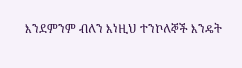እንደምንም ብለን እነዚህ ተንኮለኞች እንዴት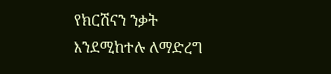የክርሽናን ንቃት እንደሚከተሉ ለማድረግ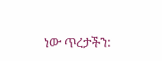ነው ጥረታችን: